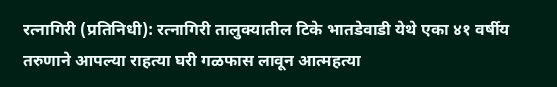रत्नागिरी (प्रतिनिधी): रत्नागिरी तालुक्यातील टिके भातडेवाडी येथे एका ४१ वर्षीय तरुणाने आपल्या राहत्या घरी गळफास लावून आत्महत्या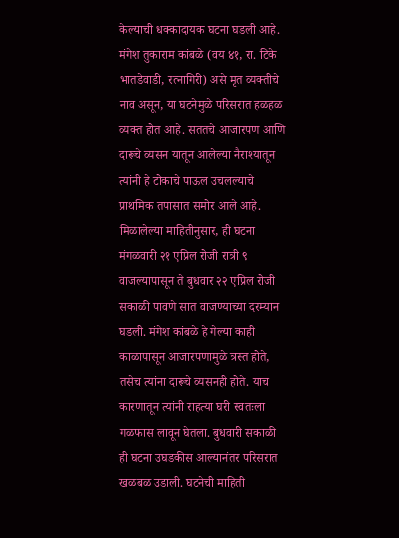केल्याची धक्कादायक घटना घडली आहे. मंगेश तुकाराम कांबळे (वय ४१, रा. टिके भातडेवाडी, रत्नागिरी) असे मृत व्यक्तीचे नाव असून, या घटनेमुळे परिसरात हळहळ व्यक्त होत आहे. सततचे आजारपण आणि दारूचे व्यसन यातून आलेल्या नैराश्यातून त्यांनी हे टोकाचे पाऊल उचलल्याचे प्राथमिक तपासात समोर आले आहे.
मिळालेल्या माहितीनुसार, ही घटना मंगळवारी २१ एप्रिल रोजी रात्री ९ वाजल्यापासून ते बुधवार २२ एप्रिल रोजी सकाळी पावणे सात वाजण्याच्या दरम्यान घडली. मंगेश कांबळे हे गेल्या काही काळापासून आजारपणामुळे त्रस्त होते, तसेच त्यांना दारूचे व्यसनही होते. याच कारणातून त्यांनी राहत्या घरी स्वतःला गळफास लावून घेतला. बुधवारी सकाळी ही घटना उघडकीस आल्यानंतर परिसरात खळबळ उडाली. घटनेची माहिती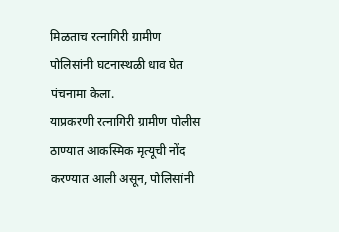मिळताच रत्नागिरी ग्रामीण पोलिसांनी घटनास्थळी धाव घेत पंचनामा केला.
याप्रकरणी रत्नागिरी ग्रामीण पोलीस ठाण्यात आकस्मिक मृत्यूची नोंद करण्यात आली असून, पोलिसांनी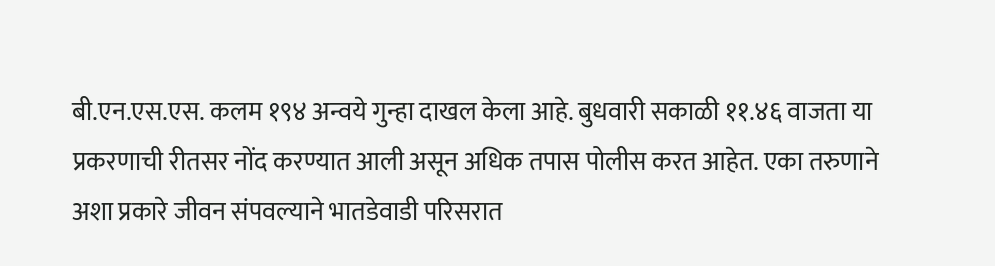बी.एन.एस.एस. कलम १९४ अन्वये गुन्हा दाखल केला आहे. बुधवारी सकाळी ११.४६ वाजता या प्रकरणाची रीतसर नोंद करण्यात आली असून अधिक तपास पोलीस करत आहेत. एका तरुणाने अशा प्रकारे जीवन संपवल्याने भातडेवाडी परिसरात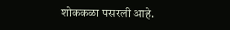शोककळा पसरली आहे.